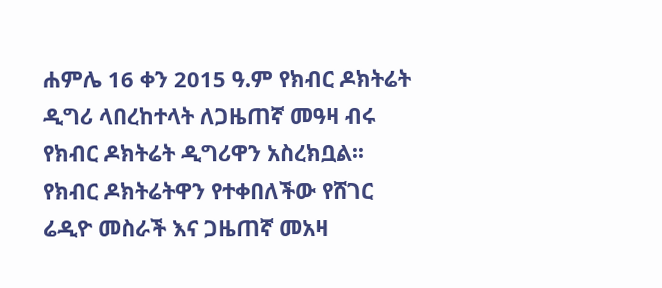ሐምሌ 16 ቀን 2015 ዓ.ም የክብር ዶክትሬት ዲግሪ ላበረከተላት ለጋዜጠኛ መዓዛ ብሩ የክብር ዶክትሬት ዲግሪዋን አስረክቧል፡፡
የክብር ዶክትሬትዋን የተቀበለችው የሸገር ሬዲዮ መስራች እና ጋዜጠኛ መአዛ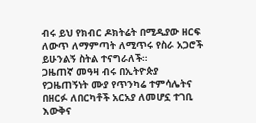ብሩ ይህ የክብር ዶክትሬት በሚዲያው ዘርፍ ለውጥ ለማምጣት ለሚጥሩ የስራ አጋሮች ይሁንልኝ ስትል ተናግራለች።
ጋዜጠኛ መዓዛ ብሩ በኢትዮጵያ የጋዜጠኝነት ሙያ የጥንካሬ ተምሳሌትና በዘርፉ ለበርካቶች አርአያ ለመሆኗ ተገቢ እውቅና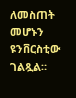ለመስጠት መሆኑን ዩንቨርስቲው ገልጿል።